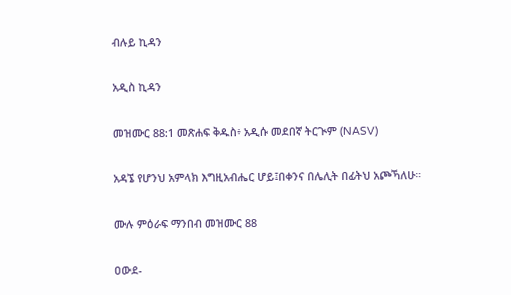ብሉይ ኪዳን

አዲስ ኪዳን

መዝሙር 88:1 መጽሐፍ ቅዱስ፥ አዲሱ መደበኛ ትርጒም (NASV)

አዳኜ የሆንህ አምላክ እግዚአብሔር ሆይ፤በቀንና በሌሊት በፊትህ አጮኻለሁ።

ሙሉ ምዕራፍ ማንበብ መዝሙር 88

ዐውደ-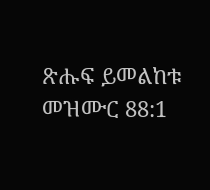ጽሑፍ ይመልከቱ መዝሙር 88:1